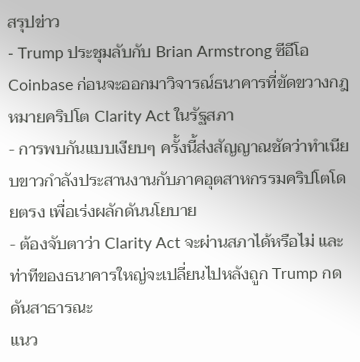สรุปข่าว
- Trump ประชุมลับกับ Brian Armstrong ซีอีโอ Coinbase ก่อนจะออกมาวิจารณ์ธนาคารที่ขัดขวางกฎหมายคริปโต Clarity Act ในรัฐสภา
- การพบกันแบบเงียบๆ ครั้งนี้ส่งสัญญาณชัดว่าทำเนียบขาวกำลังประสานงานกับภาคอุตสาหกรรมคริปโตโดยตรง เพื่อเร่งผลักดันนโยบาย
- ต้องจับตาว่า Clarity Act จะผ่านสภาได้หรือไม่ และท่าทีของธนาคารใหญ่จะเปลี่ยนไปหลังถูก Trump กดดันสาธารณะ
แนว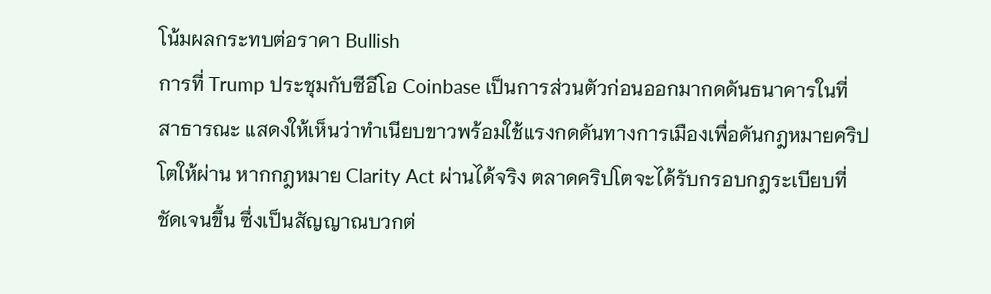โน้มผลกระทบต่อราคา Bullish
การที่ Trump ประชุมกับซีอีโอ Coinbase เป็นการส่วนตัวก่อนออกมากดดันธนาคารในที่สาธารณะ แสดงให้เห็นว่าทำเนียบขาวพร้อมใช้แรงกดดันทางการเมืองเพื่อดันกฎหมายคริปโตให้ผ่าน หากกฎหมาย Clarity Act ผ่านได้จริง ตลาดคริปโตจะได้รับกรอบกฎระเบียบที่ชัดเจนขึ้น ซึ่งเป็นสัญญาณบวกต่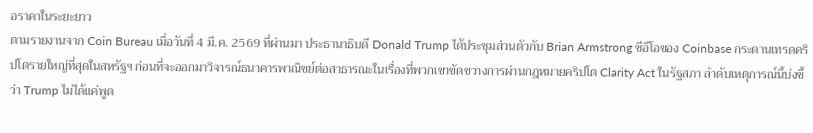อราคาในระยะยาว
ตามรายงานจาก Coin Bureau เมื่อวันที่ 4 มี.ค. 2569 ที่ผ่านมา ประธานาธิบดี Donald Trump ได้ประชุมส่วนตัวกับ Brian Armstrong ซีอีโอของ Coinbase กระดานเทรดคริปโตรายใหญ่ที่สุดในสหรัฐฯ ก่อนที่จะออกมาวิจารณ์ธนาคารพาณิชย์ต่อสาธารณะในเรื่องที่พวกเขาขัดขวางการผ่านกฎหมายคริปโต Clarity Act ในรัฐสภา ลำดับเหตุการณ์นี้บ่งชี้ว่า Trump ไม่ได้แค่พูด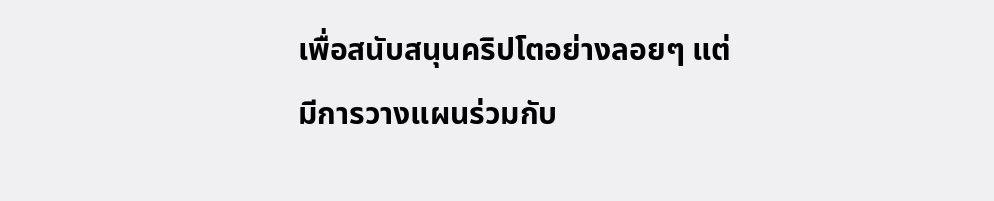เพื่อสนับสนุนคริปโตอย่างลอยๆ แต่มีการวางแผนร่วมกับ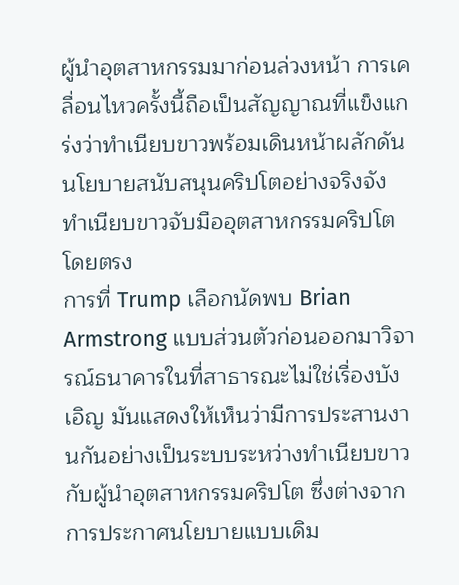ผู้นำอุตสาหกรรมมาก่อนล่วงหน้า การเคลื่อนไหวครั้งนี้ถือเป็นสัญญาณที่แข็งแกร่งว่าทำเนียบขาวพร้อมเดินหน้าผลักดันนโยบายสนับสนุนคริปโตอย่างจริงจัง
ทำเนียบขาวจับมืออุตสาหกรรมคริปโตโดยตรง
การที่ Trump เลือกนัดพบ Brian Armstrong แบบส่วนตัวก่อนออกมาวิจารณ์ธนาคารในที่สาธารณะไม่ใช่เรื่องบังเอิญ มันแสดงให้เห็นว่ามีการประสานงานกันอย่างเป็นระบบระหว่างทำเนียบขาวกับผู้นำอุตสาหกรรมคริปโต ซึ่งต่างจากการประกาศนโยบายแบบเดิม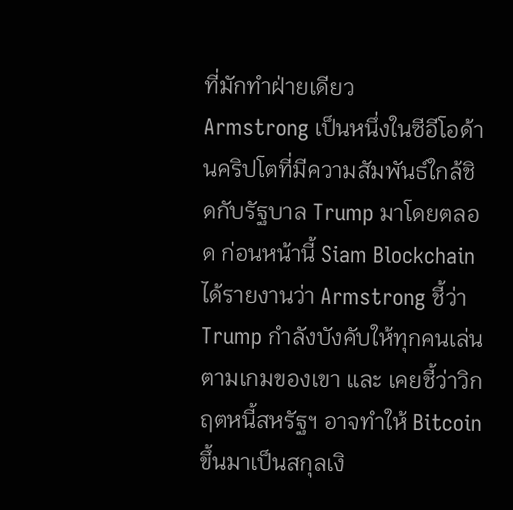ที่มักทำฝ่ายเดียว
Armstrong เป็นหนึ่งในซีอีโอด้านคริปโตที่มีความสัมพันธ์ใกล้ชิดกับรัฐบาล Trump มาโดยตลอด ก่อนหน้านี้ Siam Blockchain ได้รายงานว่า Armstrong ชี้ว่า Trump กำลังบังคับให้ทุกคนเล่นตามเกมของเขา และ เคยชี้ว่าวิกฤตหนี้สหรัฐฯ อาจทำให้ Bitcoin ขึ้นมาเป็นสกุลเงิ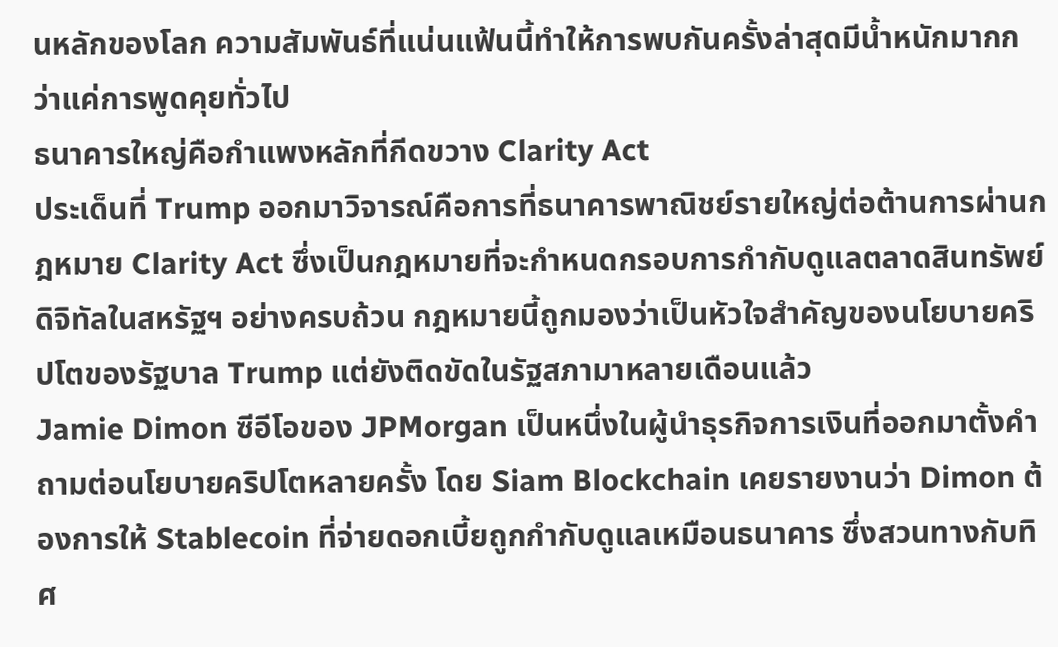นหลักของโลก ความสัมพันธ์ที่แน่นแฟ้นนี้ทำให้การพบกันครั้งล่าสุดมีน้ำหนักมากกว่าแค่การพูดคุยทั่วไป
ธนาคารใหญ่คือกำแพงหลักที่กีดขวาง Clarity Act
ประเด็นที่ Trump ออกมาวิจารณ์คือการที่ธนาคารพาณิชย์รายใหญ่ต่อต้านการผ่านกฎหมาย Clarity Act ซึ่งเป็นกฎหมายที่จะกำหนดกรอบการกำกับดูแลตลาดสินทรัพย์ดิจิทัลในสหรัฐฯ อย่างครบถ้วน กฎหมายนี้ถูกมองว่าเป็นหัวใจสำคัญของนโยบายคริปโตของรัฐบาล Trump แต่ยังติดขัดในรัฐสภามาหลายเดือนแล้ว
Jamie Dimon ซีอีโอของ JPMorgan เป็นหนึ่งในผู้นำธุรกิจการเงินที่ออกมาตั้งคำถามต่อนโยบายคริปโตหลายครั้ง โดย Siam Blockchain เคยรายงานว่า Dimon ต้องการให้ Stablecoin ที่จ่ายดอกเบี้ยถูกกำกับดูแลเหมือนธนาคาร ซึ่งสวนทางกับทิศ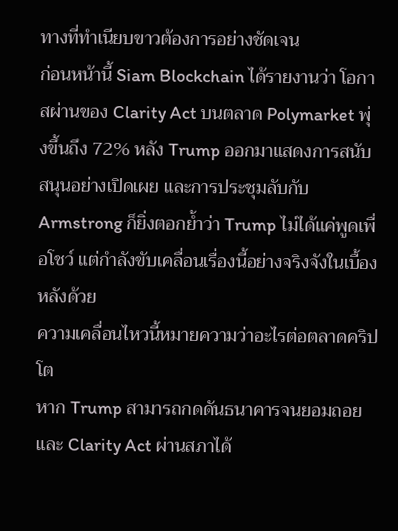ทางที่ทำเนียบขาวต้องการอย่างชัดเจน
ก่อนหน้านี้ Siam Blockchain ได้รายงานว่า โอกาสผ่านของ Clarity Act บนตลาด Polymarket พุ่งขึ้นถึง 72% หลัง Trump ออกมาแสดงการสนับสนุนอย่างเปิดเผย และการประชุมลับกับ Armstrong ก็ยิ่งตอกย้ำว่า Trump ไม่ได้แค่พูดเพื่อโชว์ แต่กำลังขับเคลื่อนเรื่องนี้อย่างจริงจังในเบื้องหลังด้วย
ความเคลื่อนไหวนี้หมายความว่าอะไรต่อตลาดคริปโต
หาก Trump สามารถกดดันธนาคารจนยอมถอยและ Clarity Act ผ่านสภาได้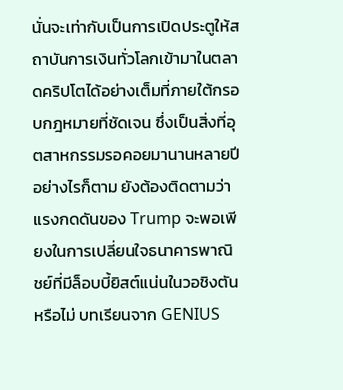นั่นจะเท่ากับเป็นการเปิดประตูให้สถาบันการเงินทั่วโลกเข้ามาในตลาดคริปโตได้อย่างเต็มที่ภายใต้กรอบกฎหมายที่ชัดเจน ซึ่งเป็นสิ่งที่อุตสาหกรรมรอคอยมานานหลายปี
อย่างไรก็ตาม ยังต้องติดตามว่าแรงกดดันของ Trump จะพอเพียงในการเปลี่ยนใจธนาคารพาณิชย์ที่มีล็อบบี้ยิสต์แน่นในวอชิงตันหรือไม่ บทเรียนจาก GENIUS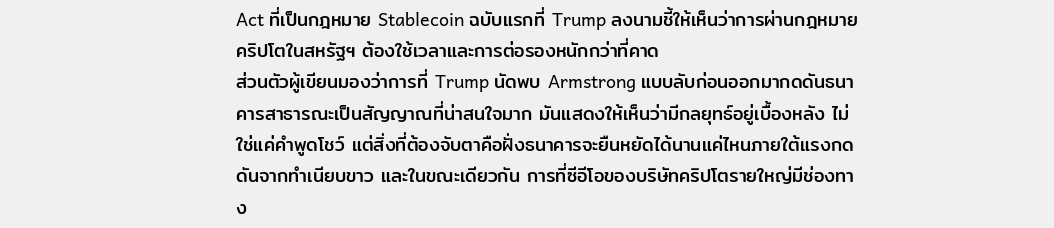Act ที่เป็นกฎหมาย Stablecoin ฉบับแรกที่ Trump ลงนามชี้ให้เห็นว่าการผ่านกฎหมายคริปโตในสหรัฐฯ ต้องใช้เวลาและการต่อรองหนักกว่าที่คาด
ส่วนตัวผู้เขียนมองว่าการที่ Trump นัดพบ Armstrong แบบลับก่อนออกมากดดันธนาคารสาธารณะเป็นสัญญาณที่น่าสนใจมาก มันแสดงให้เห็นว่ามีกลยุทธ์อยู่เบื้องหลัง ไม่ใช่แค่คำพูดโชว์ แต่สิ่งที่ต้องจับตาคือฝั่งธนาคารจะยืนหยัดได้นานแค่ไหนภายใต้แรงกดดันจากทำเนียบขาว และในขณะเดียวกัน การที่ซีอีโอของบริษัทคริปโตรายใหญ่มีช่องทาง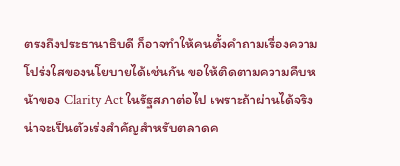ตรงถึงประธานาธิบดี ก็อาจทำให้คนตั้งคำถามเรื่องความโปร่งใสของนโยบายได้เช่นกัน ขอให้ติดตามความคืบหน้าของ Clarity Act ในรัฐสภาต่อไป เพราะถ้าผ่านได้จริงน่าจะเป็นตัวเร่งสำคัญสำหรับตลาดค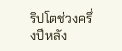ริปโตช่วงครึ่งปีหลัง